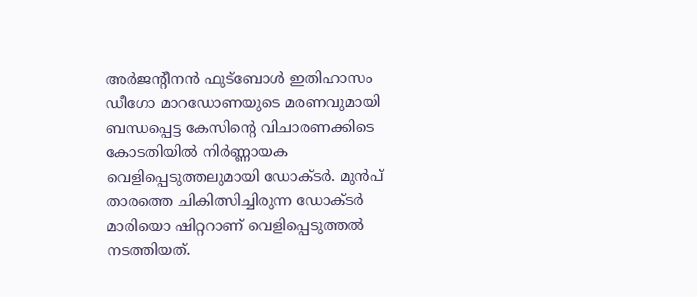അർജന്റീനൻ ഫുട്ബോൾ ഇതിഹാസം ഡീഗോ മാറഡോണയുടെ മരണവുമായി ബന്ധപ്പെട്ട കേസിന്റെ വിചാരണക്കിടെ കോടതിയിൽ നിർണ്ണായക വെളിപ്പെടുത്തലുമായി ഡോക്ടർ. മുൻപ് താരത്തെ ചികിത്സിച്ചിരുന്ന ഡോക്ടർ മാരിയൊ ഷിറ്ററാണ് വെളിപ്പെടുത്തൽ നടത്തിയത്.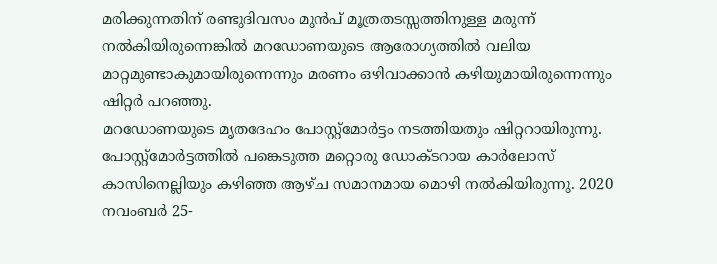മരിക്കുന്നതിന് രണ്ടുദിവസം മുൻപ് മൂത്രതടസ്സത്തിനുള്ള മരുന്ന് നൽകിയിരുന്നെങ്കിൽ മറഡോണയുടെ ആരോഗ്യത്തിൽ വലിയ മാറ്റമുണ്ടാകുമായിരുന്നെന്നും മരണം ഒഴിവാക്കാൻ കഴിയുമായിരുന്നെന്നും ഷിറ്റർ പറഞ്ഞു.
മറഡോണയുടെ മൃതദേഹം പോസ്റ്റ്മോർട്ടം നടത്തിയതും ഷിറ്ററായിരുന്നു. പോസ്റ്റ്മോർട്ടത്തിൽ പങ്കെടുത്ത മറ്റൊരു ഡോക്ടറായ കാർലോസ് കാസിനെല്ലിയും കഴിഞ്ഞ ആഴ്ച സമാനമായ മൊഴി നൽകിയിരുന്നു. 2020 നവംബർ 25-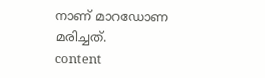നാണ് മാറഡോണ മരിച്ചത്.
content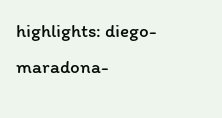highlights: diego-maradona-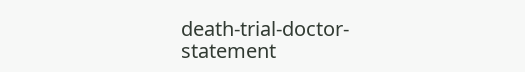death-trial-doctor-statement